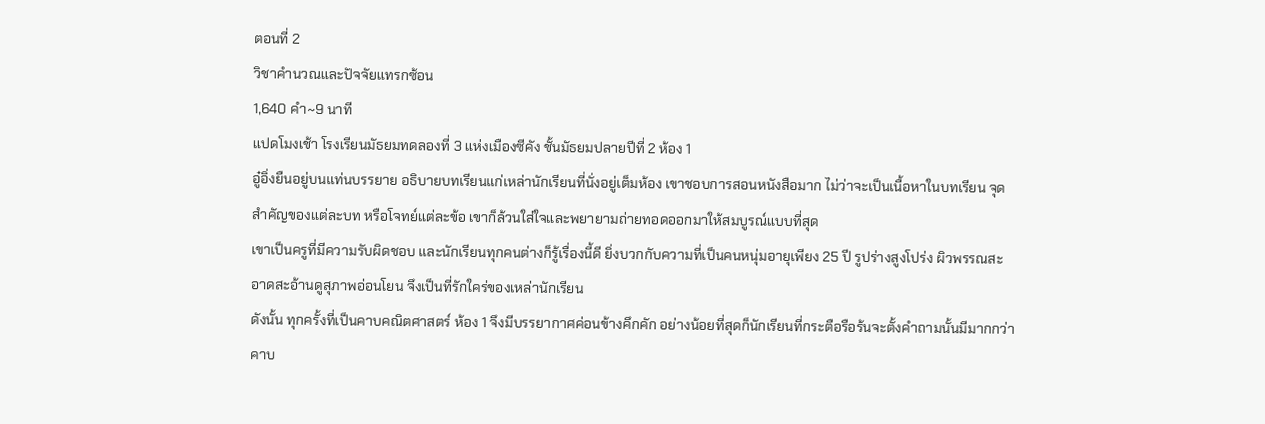ตอนที่ 2
วิชาคำนวณและปัจจัยแทรกซ้อน
1,640 คำ~9 นาที
แปดโมงเช้า โรงเรียนมัธยมทดลองที่ 3 แห่งเมืองซีคัง ชั้นมัธยมปลายปีที่ 2 ห้อง 1
อู๋อิ่งยืนอยู่บนแท่นบรรยาย อธิบายบทเรียนแก่เหล่านักเรียนที่นั่งอยู่เต็มห้อง เขาชอบการสอนหนังสือมาก ไม่ว่าจะเป็นเนื้อหาในบทเรียน จุดสำคัญของแต่ละบท หรือโจทย์แต่ละข้อ เขาก็ล้วนใส่ใจและพยายามถ่ายทอดออกมาให้สมบูรณ์แบบที่สุด
เขาเป็นครูที่มีความรับผิดชอบ และนักเรียนทุกคนต่างก็รู้เรื่องนี้ดี ยิ่งบวกกับความที่เป็นคนหนุ่มอายุเพียง 25 ปี รูปร่างสูงโปร่ง ผิวพรรณสะอาดสะอ้านดูสุภาพอ่อนโยน จึงเป็นที่รักใคร่ของเหล่านักเรียน
ดังนั้น ทุกครั้งที่เป็นคาบคณิตศาสตร์ ห้อง 1 จึงมีบรรยากาศค่อนข้างคึกคัก อย่างน้อยที่สุดก็นักเรียนที่กระตือรือร้นจะตั้งคำถามนั้นมีมากกว่าคาบ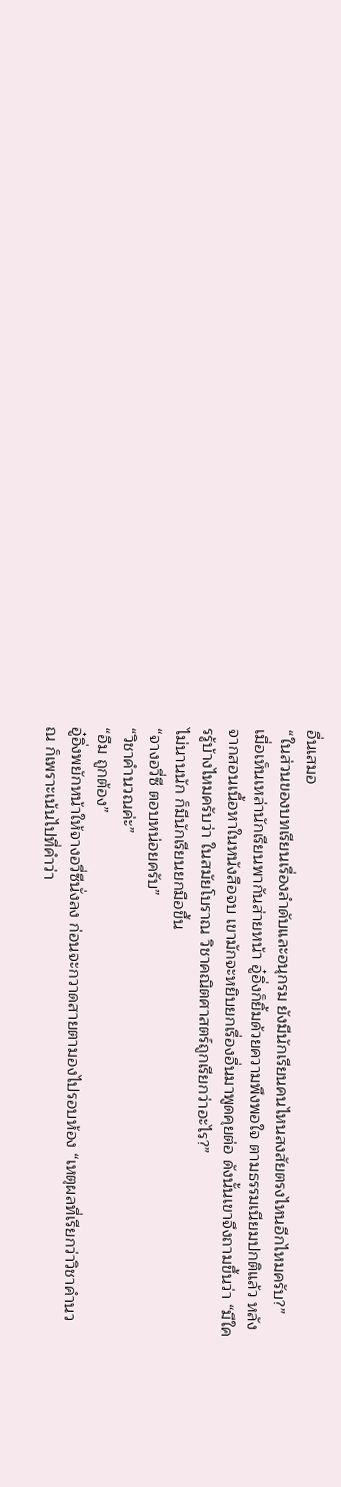อื่นเสมอ
“ในส่วนของบทเรียนเรื่องลำดับและอนุกรม ยังมีนักเรียนคนไหนสงสัยตรงไหนอีกไหมครับ?”
เมื่อเห็นเหล่านักเรียนพากันส่ายหน้า อู๋อิ่งก็ยิ้มด้วยความพึงพอใจ ตามธรรมเนียมปกติแล้ว หลังจากสอนเนื้อหาในหนังสือจบ เขามักจะหยิบยกเรื่องอื่นมาพูดคุยต่อ ดังนั้นเขาจึงถามขึ้นว่า “มีใครรู้บ้างไหมครับว่า ในสมัยโบราณ วิชาคณิตศาสตร์ถูกเรียกว่าอะไร?”
ไม่นานนัก ก็มีนักเรียนยกมือขึ้น
“จางอวี่ซี ตอบหน่อยครับ”
“วิชาคำนวณค่ะ”
“อืม ถูกต้อง”
อู๋อิ่งพยักหน้าให้จางอวี่ซีนั่งลง ก่อนจะกวาดสายตามองไปรอบห้อง “เหตุผลที่เรียกว่าวิชาคำนวณ ก็เพราะเน้นไปที่คำว่า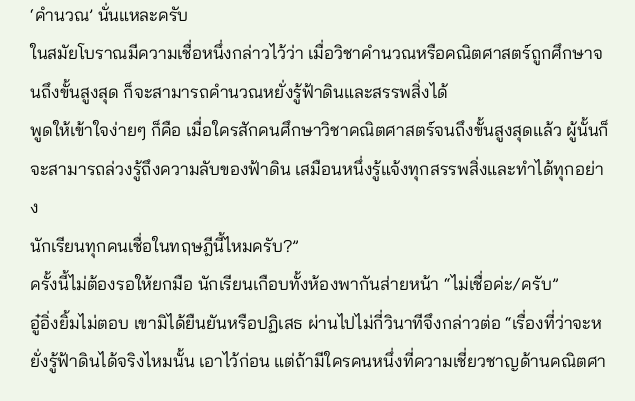‘คำนวณ’ นั่นแหละครับ
ในสมัยโบราณมีความเชื่อหนึ่งกล่าวไว้ว่า เมื่อวิชาคำนวณหรือคณิตศาสตร์ถูกศึกษาจนถึงขั้นสูงสุด ก็จะสามารถคำนวณหยั่งรู้ฟ้าดินและสรรพสิ่งได้
พูดให้เข้าใจง่ายๆ ก็คือ เมื่อใครสักคนศึกษาวิชาคณิตศาสตร์จนถึงขั้นสูงสุดแล้ว ผู้นั้นก็จะสามารถล่วงรู้ถึงความลับของฟ้าดิน เสมือนหนึ่งรู้แจ้งทุกสรรพสิ่งและทำได้ทุกอย่าง
นักเรียนทุกคนเชื่อในทฤษฎีนี้ไหมครับ?”
ครั้งนี้ไม่ต้องรอให้ยกมือ นักเรียนเกือบทั้งห้องพากันส่ายหน้า “ไม่เชื่อค่ะ/ครับ”
อู๋อิ่งยิ้มไม่ตอบ เขามิได้ยืนยันหรือปฏิเสธ ผ่านไปไม่กี่วินาทีจึงกล่าวต่อ “เรื่องที่ว่าจะหยั่งรู้ฟ้าดินได้จริงไหมนั้น เอาไว้ก่อน แต่ถ้ามีใครคนหนึ่งที่ความเชี่ยวชาญด้านคณิตศา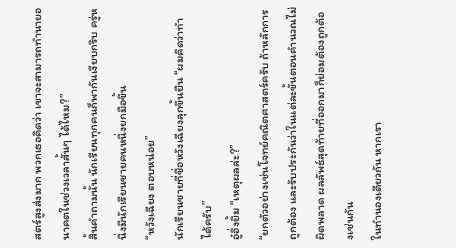สตร์สูงส่งมาก พวกเธอคิดว่า เขาจะสามารถทำนายอนาคตในช่วงเวลาสั้นๆ ได้ไหม?”
สิ้นคำถามนั้น นักเรียนทุกคนก็พากันเงียบกริบ ครู่หนึ่งมีนักเรียนชายคนหนึ่งยกมือขึ้น
“หวังเฉียง ตอบหน่อย”
นักเรียนชายที่ชื่อหวังเฉียงลุกขึ้นยืน “ผมคิดว่าทำได้ครับ”
อู๋อิ่งยิ้ม “เหตุผลล่ะ?”
“ยกตัวอย่างเช่นโจทย์คณิตศาสตร์ครับ ถ้าหลักการถูกต้อง และรับประกันว่าในแต่ละขั้นตอนคำนวณไม่ผิดพลาด ผลลัพธ์สุดท้ายที่ออกมาก็ย่อมต้องถูกต้องเช่นกัน
ในทำนองเดียวกัน หากเรา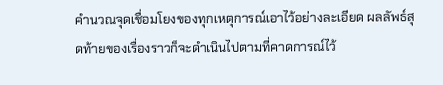คำนวณจุดเชื่อมโยงของทุกเหตุการณ์เอาไว้อย่างละเอียด ผลลัพธ์สุดท้ายของเรื่องราวก็จะดำเนินไปตามที่คาดการณ์ไว้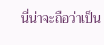นี่น่าจะถือว่าเป็น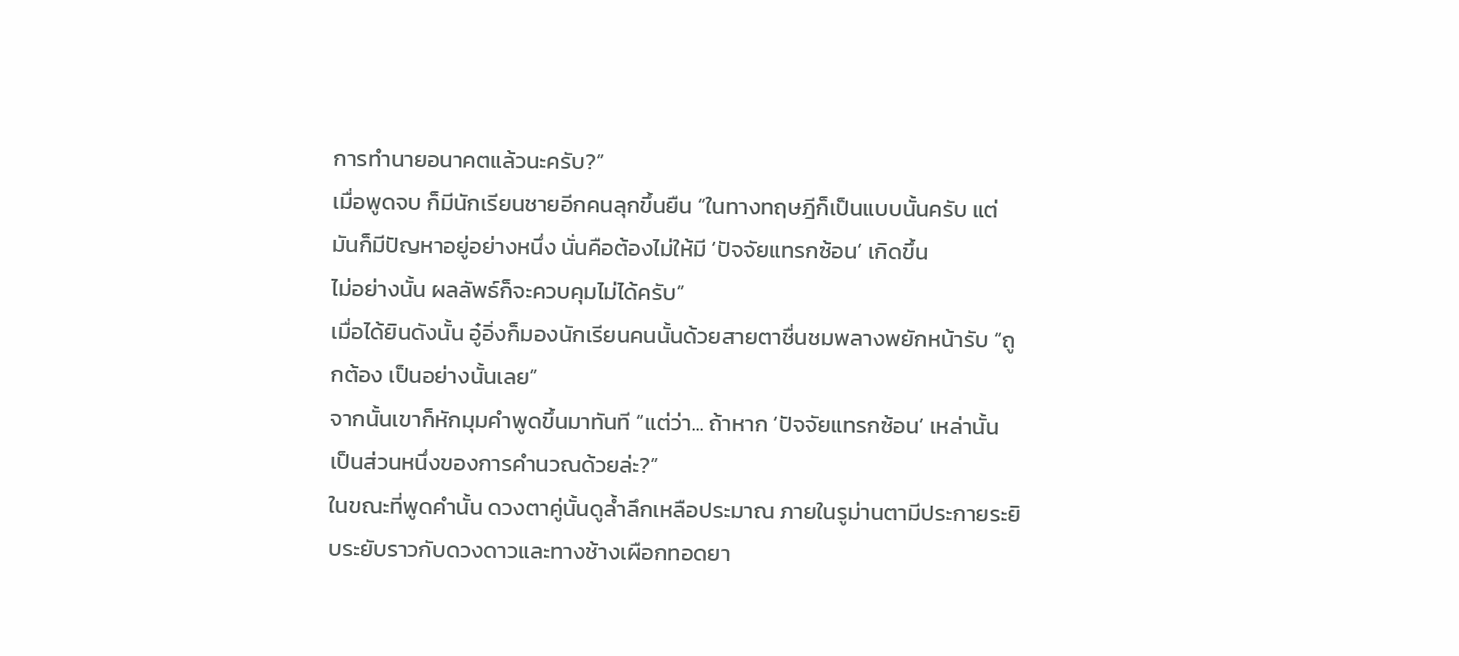การทำนายอนาคตแล้วนะครับ?”
เมื่อพูดจบ ก็มีนักเรียนชายอีกคนลุกขึ้นยืน “ในทางทฤษฎีก็เป็นแบบนั้นครับ แต่มันก็มีปัญหาอยู่อย่างหนึ่ง นั่นคือต้องไม่ให้มี ‘ปัจจัยแทรกซ้อน’ เกิดขึ้น
ไม่อย่างนั้น ผลลัพธ์ก็จะควบคุมไม่ได้ครับ”
เมื่อได้ยินดังนั้น อู๋อิ่งก็มองนักเรียนคนนั้นด้วยสายตาชื่นชมพลางพยักหน้ารับ “ถูกต้อง เป็นอย่างนั้นเลย”
จากนั้นเขาก็หักมุมคำพูดขึ้นมาทันที “แต่ว่า... ถ้าหาก ‘ปัจจัยแทรกซ้อน’ เหล่านั้น เป็นส่วนหนึ่งของการคำนวณด้วยล่ะ?”
ในขณะที่พูดคำนั้น ดวงตาคู่นั้นดูล้ำลึกเหลือประมาณ ภายในรูม่านตามีประกายระยิบระยับราวกับดวงดาวและทางช้างเผือกทอดยา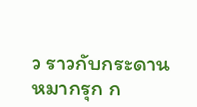ว ราวกับกระดานหมากรุก ก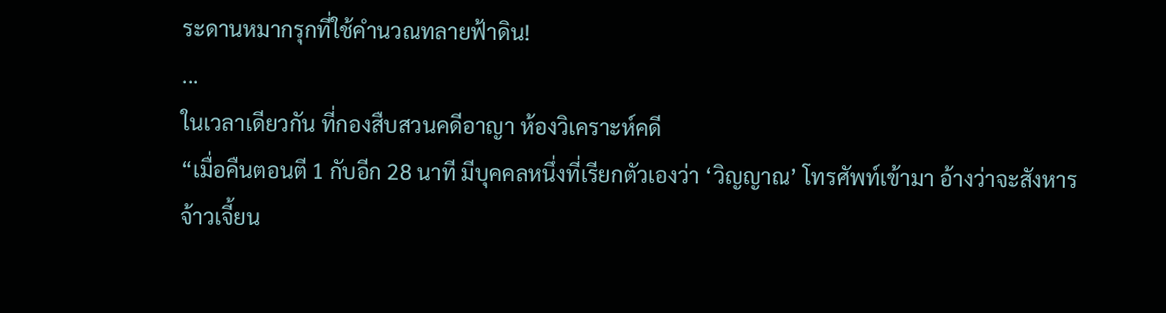ระดานหมากรุกที่ใช้คำนวณทลายฟ้าดิน!
...
ในเวลาเดียวกัน ที่กองสืบสวนคดีอาญา ห้องวิเคราะห์คดี
“เมื่อคืนตอนตี 1 กับอีก 28 นาที มีบุคคลหนึ่งที่เรียกตัวเองว่า ‘วิญญาณ’ โทรศัพท์เข้ามา อ้างว่าจะสังหารจ้าวเจี้ยน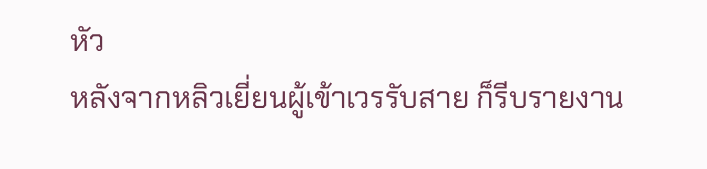หัว
หลังจากหลิวเยี่ยนผู้เข้าเวรรับสาย ก็รีบรายงาน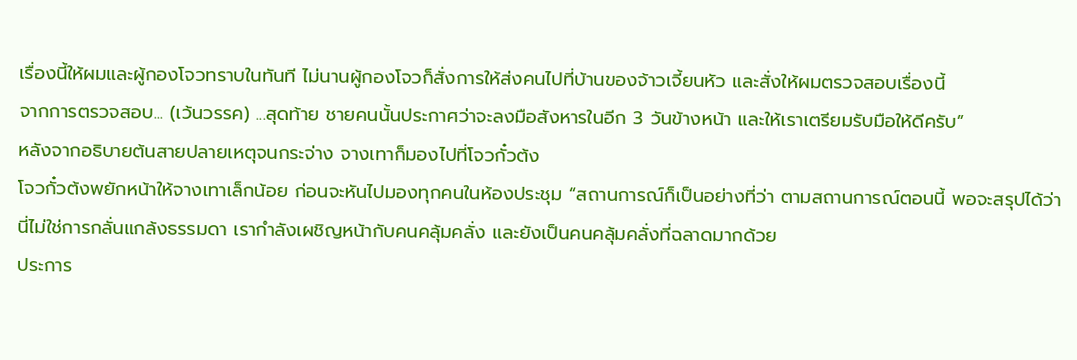เรื่องนี้ให้ผมและผู้กองโจวทราบในทันที ไม่นานผู้กองโจวก็สั่งการให้ส่งคนไปที่บ้านของจ้าวเจี้ยนหัว และสั่งให้ผมตรวจสอบเรื่องนี้
จากการตรวจสอบ... (เว้นวรรค) ...สุดท้าย ชายคนนั้นประกาศว่าจะลงมือสังหารในอีก 3 วันข้างหน้า และให้เราเตรียมรับมือให้ดีครับ”
หลังจากอธิบายต้นสายปลายเหตุจนกระจ่าง จางเทาก็มองไปที่โจวกั๋วต้ง
โจวกั๋วต้งพยักหน้าให้จางเทาเล็กน้อย ก่อนจะหันไปมองทุกคนในห้องประชุม “สถานการณ์ก็เป็นอย่างที่ว่า ตามสถานการณ์ตอนนี้ พอจะสรุปได้ว่านี่ไม่ใช่การกลั่นแกล้งธรรมดา เรากำลังเผชิญหน้ากับคนคลุ้มคลั่ง และยังเป็นคนคลุ้มคลั่งที่ฉลาดมากด้วย
ประการ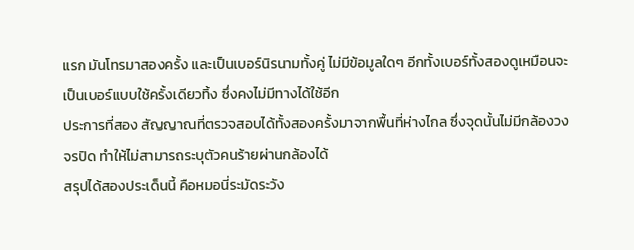แรก มันโทรมาสองครั้ง และเป็นเบอร์นิรนามทั้งคู่ ไม่มีข้อมูลใดๆ อีกทั้งเบอร์ทั้งสองดูเหมือนจะเป็นเบอร์แบบใช้ครั้งเดียวทิ้ง ซึ่งคงไม่มีทางได้ใช้อีก
ประการที่สอง สัญญาณที่ตรวจสอบได้ทั้งสองครั้งมาจากพื้นที่ห่างไกล ซึ่งจุดนั้นไม่มีกล้องวงจรปิด ทำให้ไม่สามารถระบุตัวคนร้ายผ่านกล้องได้
สรุปได้สองประเด็นนี้ คือหมอนี่ระมัดระวัง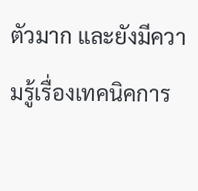ตัวมาก และยังมีความรู้เรื่องเทคนิคการ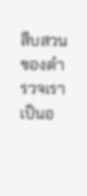สืบสวนของตำรวจเราเป็นอ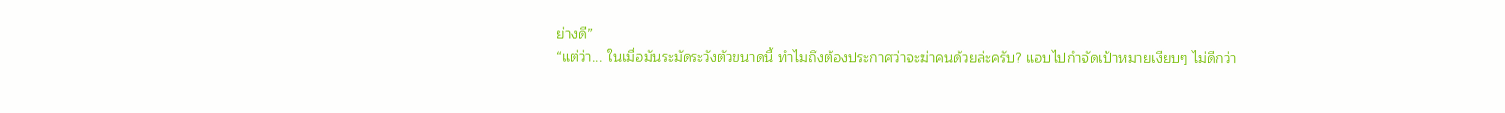ย่างดี”
“แต่ว่า... ในเมื่อมันระมัดระวังตัวขนาดนี้ ทำไมถึงต้องประกาศว่าจะฆ่าคนด้วยล่ะครับ? แอบไปกำจัดเป้าหมายเงียบๆ ไม่ดีกว่า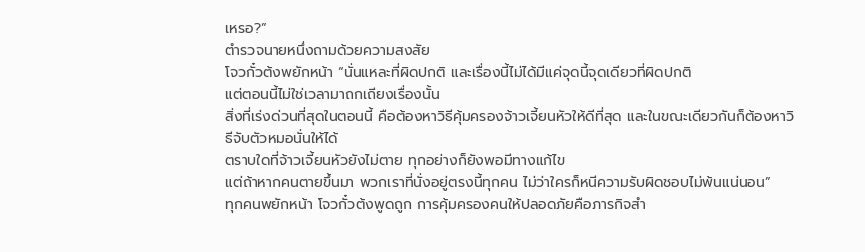เหรอ?”
ตำรวจนายหนึ่งถามด้วยความสงสัย
โจวกั๋วต้งพยักหน้า “นั่นแหละที่ผิดปกติ และเรื่องนี้ไม่ได้มีแค่จุดนี้จุดเดียวที่ผิดปกติ
แต่ตอนนี้ไม่ใช่เวลามาถกเถียงเรื่องนั้น
สิ่งที่เร่งด่วนที่สุดในตอนนี้ คือต้องหาวิธีคุ้มครองจ้าวเจี้ยนหัวให้ดีที่สุด และในขณะเดียวกันก็ต้องหาวิธีจับตัวหมอนั่นให้ได้
ตราบใดที่จ้าวเจี้ยนหัวยังไม่ตาย ทุกอย่างก็ยังพอมีทางแก้ไข
แต่ถ้าหากคนตายขึ้นมา พวกเราที่นั่งอยู่ตรงนี้ทุกคน ไม่ว่าใครก็หนีความรับผิดชอบไม่พ้นแน่นอน”
ทุกคนพยักหน้า โจวกั๋วต้งพูดถูก การคุ้มครองคนให้ปลอดภัยคือภารกิจสำ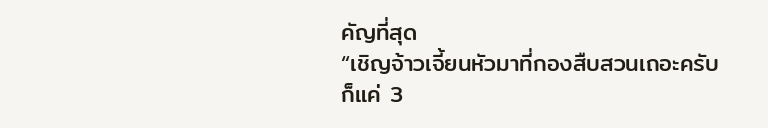คัญที่สุด
“เชิญจ้าวเจี้ยนหัวมาที่กองสืบสวนเถอะครับ
ก็แค่ 3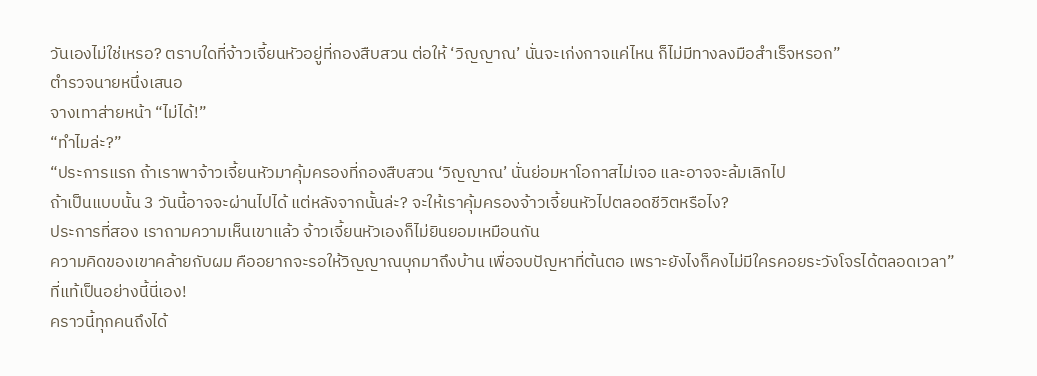วันเองไม่ใช่เหรอ? ตราบใดที่จ้าวเจี้ยนหัวอยู่ที่กองสืบสวน ต่อให้ ‘วิญญาณ’ นั่นจะเก่งกาจแค่ไหน ก็ไม่มีทางลงมือสำเร็จหรอก”
ตำรวจนายหนึ่งเสนอ
จางเทาส่ายหน้า “ไม่ได้!”
“ทำไมล่ะ?”
“ประการแรก ถ้าเราพาจ้าวเจี้ยนหัวมาคุ้มครองที่กองสืบสวน ‘วิญญาณ’ นั่นย่อมหาโอกาสไม่เจอ และอาจจะล้มเลิกไป
ถ้าเป็นแบบนั้น 3 วันนี้อาจจะผ่านไปได้ แต่หลังจากนั้นล่ะ? จะให้เราคุ้มครองจ้าวเจี้ยนหัวไปตลอดชีวิตหรือไง?
ประการที่สอง เราถามความเห็นเขาแล้ว จ้าวเจี้ยนหัวเองก็ไม่ยินยอมเหมือนกัน
ความคิดของเขาคล้ายกับผม คืออยากจะรอให้วิญญาณบุกมาถึงบ้าน เพื่อจบปัญหาที่ต้นตอ เพราะยังไงก็คงไม่มีใครคอยระวังโจรได้ตลอดเวลา”
ที่แท้เป็นอย่างนี้นี่เอง!
คราวนี้ทุกคนถึงได้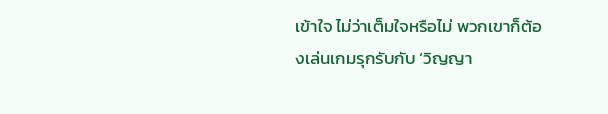เข้าใจ ไม่ว่าเต็มใจหรือไม่ พวกเขาก็ต้องเล่นเกมรุกรับกับ ‘วิญญา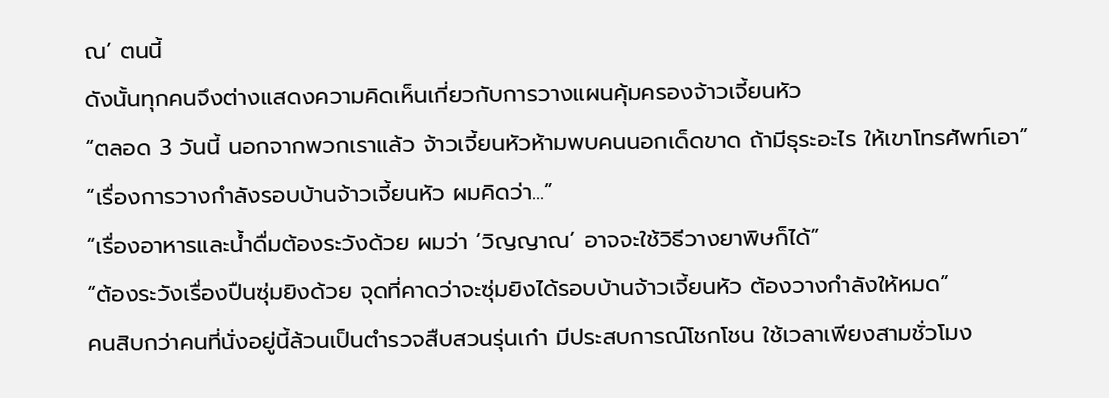ณ’ ตนนี้
ดังนั้นทุกคนจึงต่างแสดงความคิดเห็นเกี่ยวกับการวางแผนคุ้มครองจ้าวเจี้ยนหัว
“ตลอด 3 วันนี้ นอกจากพวกเราแล้ว จ้าวเจี้ยนหัวห้ามพบคนนอกเด็ดขาด ถ้ามีธุระอะไร ให้เขาโทรศัพท์เอา”
“เรื่องการวางกำลังรอบบ้านจ้าวเจี้ยนหัว ผมคิดว่า...”
“เรื่องอาหารและน้ำดื่มต้องระวังด้วย ผมว่า ‘วิญญาณ’ อาจจะใช้วิธีวางยาพิษก็ได้”
“ต้องระวังเรื่องปืนซุ่มยิงด้วย จุดที่คาดว่าจะซุ่มยิงได้รอบบ้านจ้าวเจี้ยนหัว ต้องวางกำลังให้หมด”
คนสิบกว่าคนที่นั่งอยู่นี้ล้วนเป็นตำรวจสืบสวนรุ่นเก๋า มีประสบการณ์โชกโชน ใช้เวลาเพียงสามชั่วโมง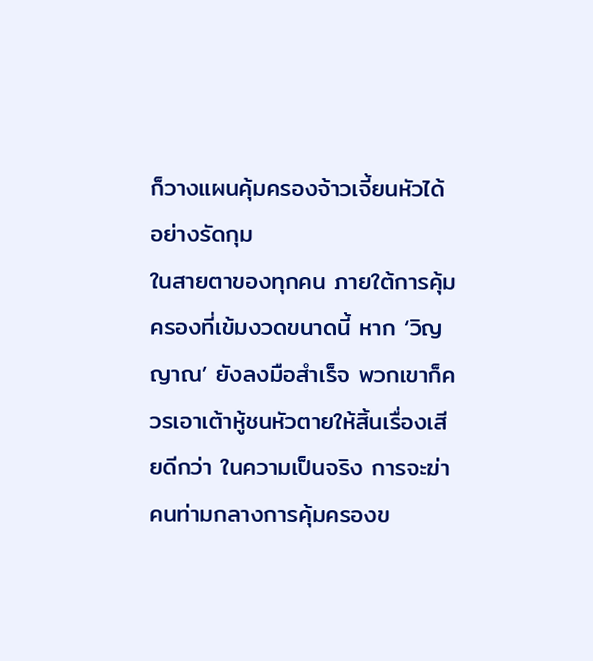ก็วางแผนคุ้มครองจ้าวเจี้ยนหัวได้อย่างรัดกุม
ในสายตาของทุกคน ภายใต้การคุ้มครองที่เข้มงวดขนาดนี้ หาก ‘วิญญาณ’ ยังลงมือสำเร็จ พวกเขาก็ควรเอาเต้าหู้ชนหัวตายให้สิ้นเรื่องเสียดีกว่า ในความเป็นจริง การจะฆ่าคนท่ามกลางการคุ้มครองข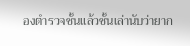องตำรวจชั้นแล้วชั้นเล่านับว่ายาก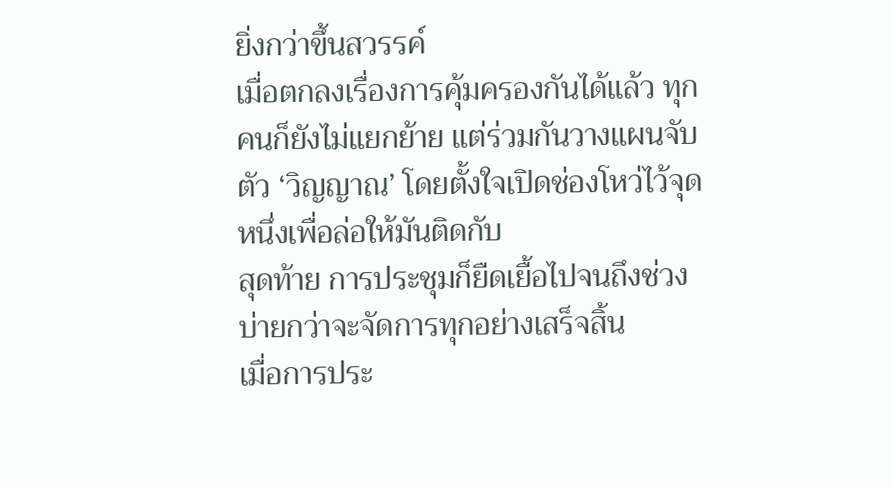ยิ่งกว่าขึ้นสวรรค์
เมื่อตกลงเรื่องการคุ้มครองกันได้แล้ว ทุกคนก็ยังไม่แยกย้าย แต่ร่วมกันวางแผนจับตัว ‘วิญญาณ’ โดยตั้งใจเปิดช่องโหว่ไว้จุดหนึ่งเพื่อล่อให้มันติดกับ
สุดท้าย การประชุมก็ยืดเยื้อไปจนถึงช่วงบ่ายกว่าจะจัดการทุกอย่างเสร็จสิ้น
เมื่อการประ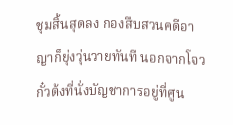ชุมสิ้นสุดลง กองสืบสวนคดีอาญาก็ยุ่งวุ่นวายทันที นอกจากโจวกั๋วต้งที่นั่งบัญชาการอยู่ที่ศูน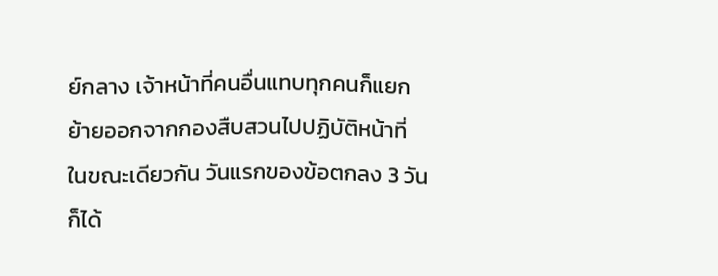ย์กลาง เจ้าหน้าที่คนอื่นแทบทุกคนก็แยกย้ายออกจากกองสืบสวนไปปฏิบัติหน้าที่
ในขณะเดียวกัน วันแรกของข้อตกลง 3 วัน ก็ได้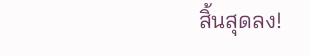สิ้นสุดลง!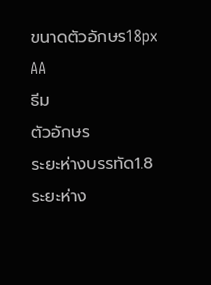ขนาดตัวอักษร18px
AA
ธีม
ตัวอักษร
ระยะห่างบรรทัด1.8
ระยะห่าง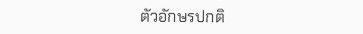ตัวอักษรปกติ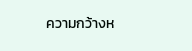ความกว้างห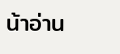น้าอ่าน